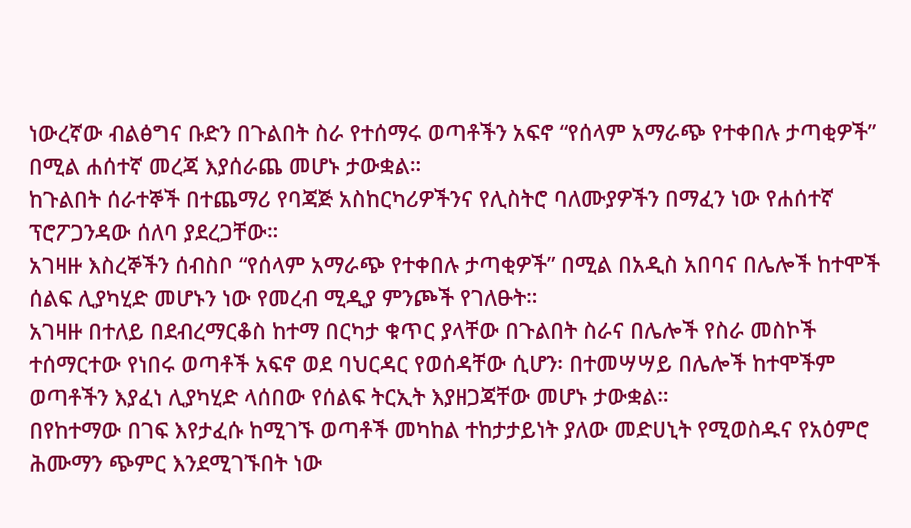ነውረኛው ብልፅግና ቡድን በጉልበት ስራ የተሰማሩ ወጣቶችን አፍኖ “የሰላም አማራጭ የተቀበሉ ታጣቂዎች” በሚል ሐሰተኛ መረጃ እያሰራጨ መሆኑ ታውቋል።
ከጉልበት ሰራተኞች በተጨማሪ የባጃጅ አስከርካሪዎችንና የሊስትሮ ባለሙያዎችን በማፈን ነው የሐሰተኛ ፕሮፖጋንዳው ሰለባ ያደረጋቸው።
አገዛዙ እስረኞችን ሰብስቦ “የሰላም አማራጭ የተቀበሉ ታጣቂዎች” በሚል በአዲስ አበባና በሌሎች ከተሞች ሰልፍ ሊያካሂድ መሆኑን ነው የመረብ ሚዲያ ምንጮች የገለፁት።
አገዛዙ በተለይ በደብረማርቆስ ከተማ በርካታ ቁጥር ያላቸው በጉልበት ስራና በሌሎች የስራ መስኮች ተሰማርተው የነበሩ ወጣቶች አፍኖ ወደ ባህርዳር የወሰዳቸው ሲሆን፡ በተመሣሣይ በሌሎች ከተሞችም ወጣቶችን እያፈነ ሊያካሂድ ላሰበው የሰልፍ ትርኢት እያዘጋጃቸው መሆኑ ታውቋል።
በየከተማው በገፍ እየታፈሱ ከሚገኙ ወጣቶች መካከል ተከታታይነት ያለው መድሀኒት የሚወስዱና የአዕምሮ ሕሙማን ጭምር እንደሚገኙበት ነው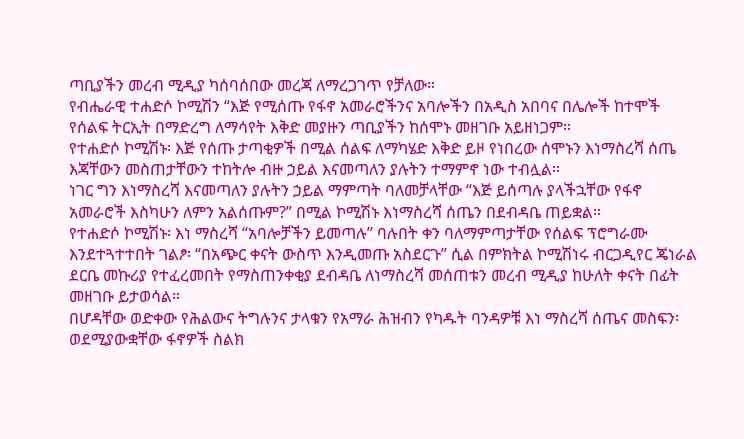ጣቢያችን መረብ ሚዲያ ካሰባሰበው መረጃ ለማረጋገጥ የቻለው።
የብሔራዊ ተሐድሶ ኮሚሽን “እጅ የሚሰጡ የፋኖ አመራሮችንና አባሎችን በአዲስ አበባና በሌሎች ከተሞች የሰልፍ ትርኢት በማድረግ ለማሳየት እቅድ መያዙን ጣቢያችን ከሰሞኑ መዘገቡ አይዘነጋም።
የተሐድሶ ኮሚሽኑ፡ እጅ የሰጡ ታጣቂዎች በሚል ሰልፍ ለማካሄድ እቅድ ይዞ የነበረው ሰሞኑን እነማስረሻ ሰጤ እጃቸውን መስጠታቸውን ተከትሎ ብዙ ኃይል እናመጣለን ያሉትን ተማምኖ ነው ተብሏል።
ነገር ግን እነማስረሻ እናመጣለን ያሉትን ኃይል ማምጣት ባለመቻላቸው “እጅ ይሰጣሉ ያላችኋቸው የፋኖ አመራሮች እስካሁን ለምን አልሰጡም?” በሚል ኮሚሽኑ እነማስረሻ ሰጤን በደብዳቤ ጠይቋል።
የተሐድሶ ኮሚሽኑ፡ እነ ማስረሻ “አባሎቻችን ይመጣሉ” ባሉበት ቀን ባለማምጣታቸው የሰልፍ ፕሮግራሙ እንደተጓተተበት ገልፆ፡ “በአጭር ቀናት ውስጥ እንዲመጡ አስደርጉ” ሲል በምክትል ኮሚሽነሩ ብርጋዲየር ጄነራል ደርቤ መኩሪያ የተፈረመበት የማስጠንቀቂያ ደብዳቤ ለነማስረሻ መሰጠቱን መረብ ሚዲያ ከሁለት ቀናት በፊት መዘገቡ ይታወሳል።
በሆዳቸው ወድቀው የሕልውና ትግሉንና ታላቁን የአማራ ሕዝብን የካዱት ባንዳዎቹ እነ ማስረሻ ሰጤና መስፍን፡ ወደሚያውቋቸው ፋኖዎች ስልክ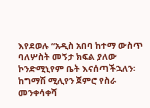እየደወሉ “አዲስ አበባ ከተማ ውስጥ ባለሦስት መኝታ ክፍል ያለው ኮንድሚኒየም ቤት እናሰጣችኋለን፡ ከግማሽ ሚሊየን ጀምሮ የስራ መንቀሳቀሻ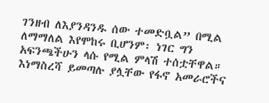ገንዘብ ለእያንዳንዱ ሰው ተመድቧል” በሚል ለማማለል እየሞከሩ ቢሆንም፡ ነገር ግን አፍንጫችሁን ላሱ የሚል ምላሽ ተሰቷቸዋል።
እነማስረሻ ይመጣሉ ያሏቸው የፋኖ አመራሮችና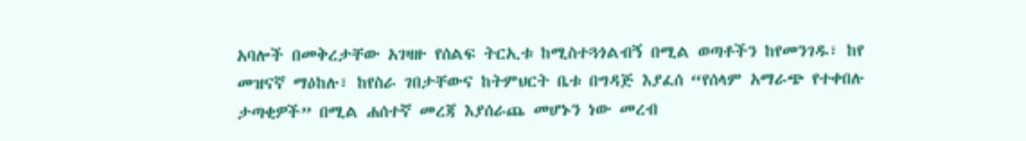አባሎች በመቅረታቸው አገዛዙ የሰልፍ ትርኢቱ ከሚስተጓጎልብኝ በሚል ወጣቶችን ከየመንገዱ፣ ከየ መዝናኛ ማዕከሉ፣ ከየስራ ገበታቸውና ከትምህርት ቤቱ በግዳጅ እያፈሰ “የሰላም አማራጭ የተቀበሉ ታጣቂዎች” በሚል ሐሰተኛ መረጃ እያሰራጨ መሆኑን ነው መረብ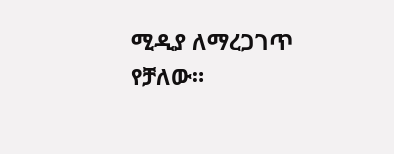ሚዲያ ለማረጋገጥ የቻለው።